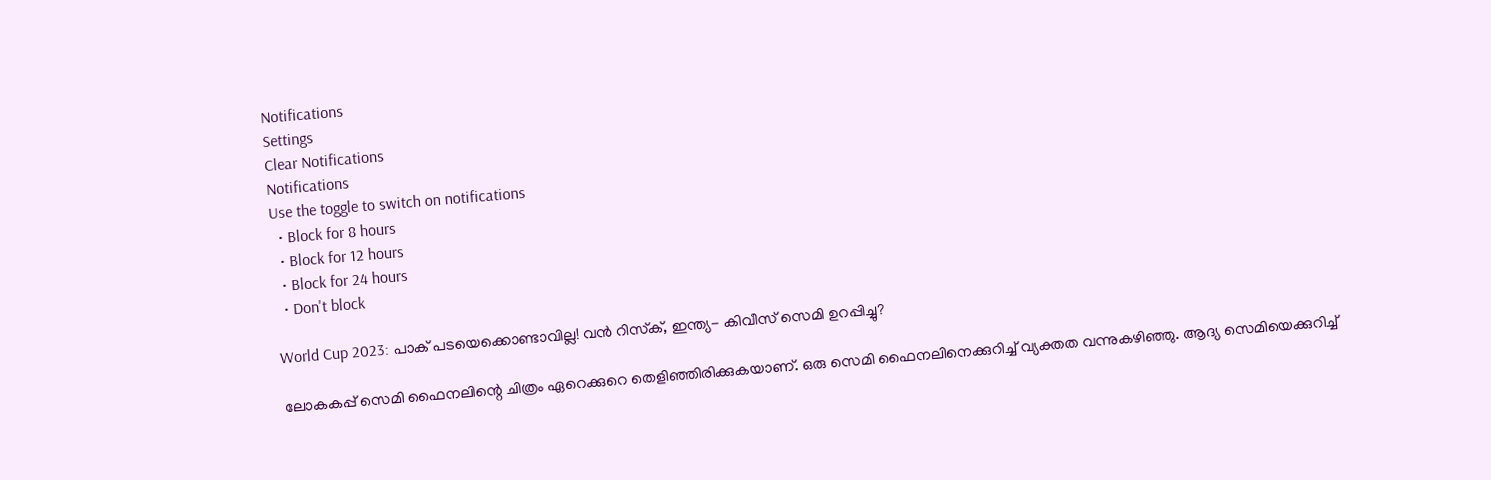Notifications
Settings
Clear Notifications
Notifications
Use the toggle to switch on notifications
  • Block for 8 hours
  • Block for 12 hours
  • Block for 24 hours
  • Don't block

World Cup 2023: പാക് പടയെക്കൊണ്ടാവില്ല! വന്‍ റിസ്‌ക്, ഇന്ത്യ- കിവീസ് സെമി ഉറപ്പിച്ചു?

ലോകകപ്പ് സെമി ഫൈനലിന്റെ ചിത്രം ഏറെക്കുറെ തെളിഞ്ഞിരിക്കുകയാണ്. ഒരു സെമി ഫൈനലിനെക്കുറിച്ച് വ്യക്തത വന്നുകഴിഞ്ഞു. ആദ്യ സെമിയെക്കുറിച്ച്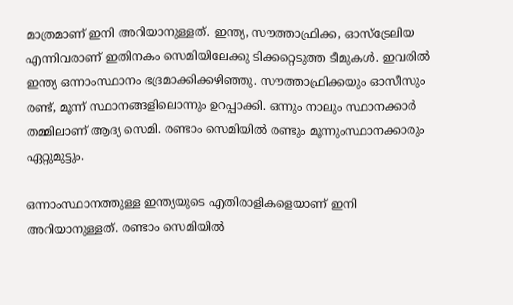മാത്രമാണ് ഇനി അറിയാനുള്ളത്. ഇന്ത്യ, സൗത്താഫ്രിക്ക, ഓസ്‌ട്രേലിയ എന്നിവരാണ് ഇതിനകം സെമിയിലേക്കു ടിക്കറ്റെടുത്ത ടീമുകള്‍. ഇവരില്‍ ഇന്ത്യ ഒന്നാംസ്ഥാനം ഭദ്രമാക്കിക്കഴിഞ്ഞു. സൗത്താഫ്രിക്കയും ഓസീസും രണ്ട്, മൂന്ന് സ്ഥാനങ്ങളിലൊന്നും ഉറപ്പാക്കി. ഒന്നും നാലും സ്ഥാനക്കാര്‍ തമ്മിലാണ് ആദ്യ സെമി. രണ്ടാം സെമിയില്‍ രണ്ടും മൂന്നുംസ്ഥാനക്കാരും ഏറ്റുമുട്ടും.

ഒന്നാംസ്ഥാനത്തുള്ള ഇന്ത്യയുടെ എതിരാളികളെയാണ് ഇനി അറിയാനുള്ളത്. രണ്ടാം സെമിയില്‍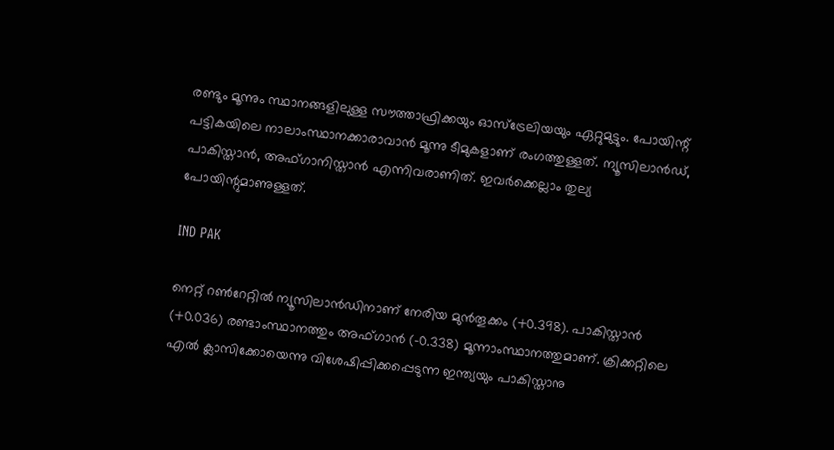രണ്ടും മൂന്നും സ്ഥാനങ്ങളിലുള്ള സൗത്താഫ്രിക്കയും ഓസ്‌ട്രേലിയയും ഏറ്റുമുട്ടും. പോയിന്റ് പട്ടികയിലെ നാലാംസ്ഥാനക്കാരാവാന്‍ മൂന്നു ടീമുകളാണ് രംഗത്തുള്ളത്. ന്യൂസിലാന്‍ഡ്, പാകിസ്താന്‍, അഫ്ഗാനിസ്താന്‍ എന്നിവരാണിത്. ഇവര്‍ക്കെല്ലാം തുല്യ പോയിന്റുമാണുള്ളത്.

IND PAK

നെറ്റ് റണ്‍റേറ്റില്‍ ന്യൂസിലാന്‍ഡിനാണ് നേരിയ മുന്‍തൂക്കം (+0.398). പാകിസ്താന്‍ (+0.036) രണ്ടാംസ്ഥാനത്തും അഫ്ഗാന്‍ (-0.338) മൂന്നാംസ്ഥാനത്തുമാണ്. ക്രിക്കറ്റിലെ എല്‍ ക്ലാസിക്കോയെന്നു വിശേഷിപ്പിക്കപ്പെടുന്ന ഇന്ത്യയും പാകിസ്താനു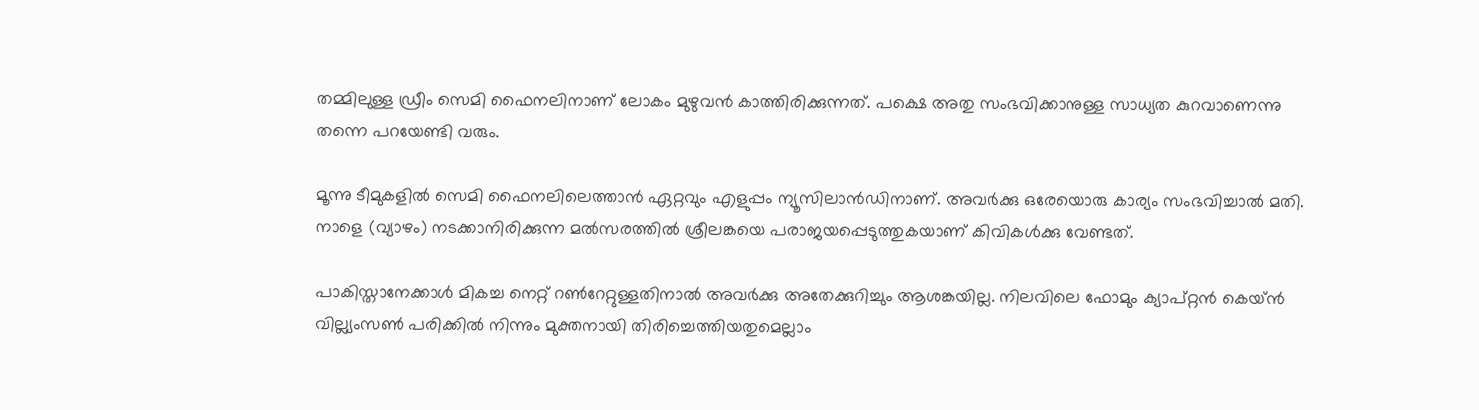തമ്മിലുള്ള ഡ്രീം സെമി ഫൈനലിനാണ് ലോകം മുഴുവന്‍ കാത്തിരിക്കുന്നത്. പക്ഷെ അതു സംഭവിക്കാനുള്ള സാധ്യത കുറവാണെന്നു തന്നെ പറയേണ്ടി വരും.

മൂന്നു ടീമുകളില്‍ സെമി ഫൈനലിലെത്താന്‍ ഏറ്റവും എളുപ്പം ന്യൂസിലാന്‍ഡിനാണ്. അവര്‍ക്കു ഒരേയൊരു കാര്യം സംഭവിച്ചാല്‍ മതി. നാളെ (വ്യാഴം) നടക്കാനിരിക്കുന്ന മല്‍സരത്തില്‍ ശ്രീലങ്കയെ പരാജയപ്പെടുത്തുകയാണ് കിവികള്‍ക്കു വേണ്ടത്.

പാകിസ്താനേക്കാള്‍ മികച്ച നെറ്റ് റണ്‍റേറ്റുള്ളതിനാല്‍ അവര്‍ക്കു അതേക്കുറിച്ചും ആശങ്കയില്ല. നിലവിലെ ഫോമും ക്യാപ്റ്റന്‍ കെയ്ന്‍ വില്ല്യംസണ്‍ പരിക്കില്‍ നിന്നും മുക്തനായി തിരിച്ചെത്തിയതുമെല്ലാം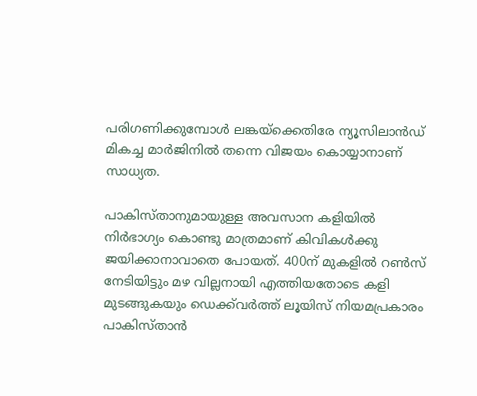പരിഗണിക്കുമ്പോള്‍ ലങ്കയ്‌ക്കെതിരേ ന്യൂസിലാന്‍ഡ് മികച്ച മാര്‍ജിനില്‍ തന്നെ വിജയം കൊയ്യാനാണ് സാധ്യത.

പാകിസ്താനുമായുള്ള അവസാന കളിയില്‍ നിര്‍ഭാഗ്യം കൊണ്ടു മാത്രമാണ് കിവികള്‍ക്കു ജയിക്കാനാവാതെ പോയത്. 400ന് മുകളില്‍ റണ്‍സ് നേടിയിട്ടും മഴ വില്ലനായി എത്തിയതോടെ കളി മുടങ്ങുകയും ഡെക്ക്‌വര്‍ത്ത് ലൂയിസ് നിയമപ്രകാരം പാകിസ്താന്‍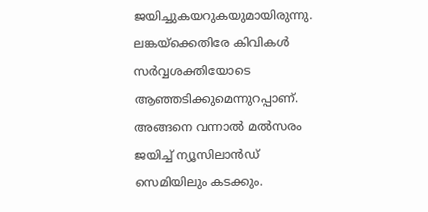ജയിച്ചുകയറുകയുമായിരുന്നു. ലങ്കയ്‌ക്കെതിരേ കിവികള്‍ സര്‍വ്വശക്തിയോടെ ആഞ്ഞടിക്കുമെന്നുറപ്പാണ്. അങ്ങനെ വന്നാല്‍ മല്‍സരം ജയിച്ച് ന്യൂസിലാന്‍ഡ് സെമിയിലും കടക്കും.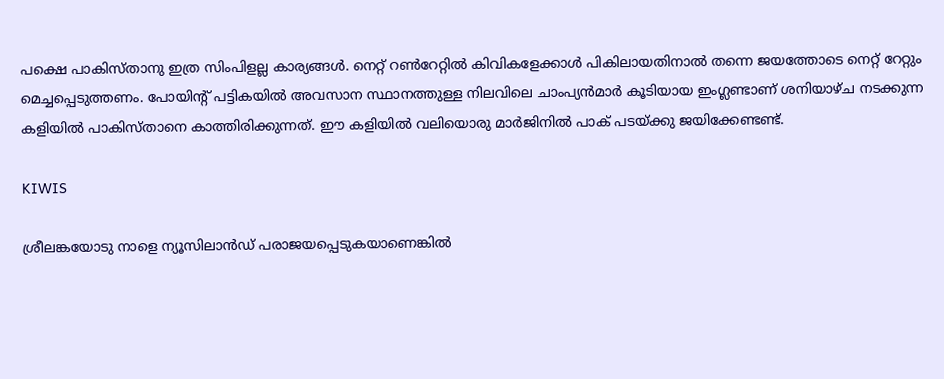പക്ഷെ പാകിസ്താനു ഇത്ര സിംപിളല്ല കാര്യങ്ങള്‍. നെറ്റ് റണ്‍റേറ്റില്‍ കിവികളേക്കാള്‍ പികിലായതിനാല്‍ തന്നെ ജയത്തോടെ നെറ്റ് റേറ്റും മെച്ചപ്പെടുത്തണം. പോയിന്റ് പട്ടികയില്‍ അവസാന സ്ഥാനത്തുള്ള നിലവിലെ ചാംപ്യന്‍മാര്‍ കൂടിയായ ഇംഗ്ലണ്ടാണ് ശനിയാഴ്ച നടക്കുന്ന കളിയില്‍ പാകിസ്താനെ കാത്തിരിക്കുന്നത്. ഈ കളിയില്‍ വലിയൊരു മാര്‍ജിനില്‍ പാക് പടയ്ക്കു ജയിക്കേണ്ടണ്ട്.

KIWIS

ശ്രീലങ്കയോടു നാളെ ന്യൂസിലാന്‍ഡ് പരാജയപ്പെടുകയാണെങ്കില്‍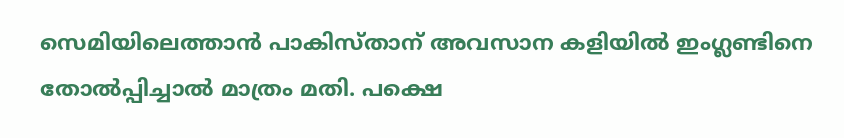സെമിയിലെത്താന്‍ പാകിസ്താന് അവസാന കളിയില്‍ ഇംഗ്ലണ്ടിനെ തോല്‍പ്പിച്ചാല്‍ മാത്രം മതി. പക്ഷെ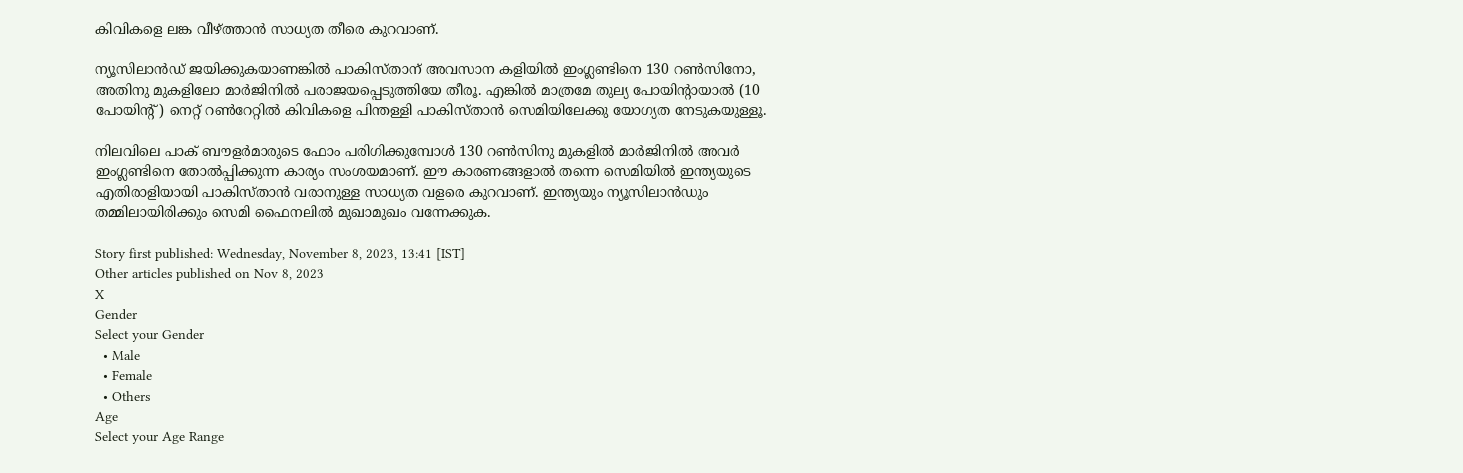കിവികളെ ലങ്ക വീഴ്ത്താന്‍ സാധ്യത തീരെ കുറവാണ്.

ന്യൂസിലാന്‍ഡ് ജയിക്കുകയാണങ്കില്‍ പാകിസ്താന് അവസാന കളിയില്‍ ഇംഗ്ലണ്ടിനെ 130 റണ്‍സിനോ, അതിനു മുകളിലോ മാര്‍ജിനില്‍ പരാജയപ്പെടുത്തിയേ തീരൂ. എങ്കില്‍ മാത്രമേ തുല്യ പോയിന്റായാല്‍ (10 പോയിന്റ്) നെറ്റ് റണ്‍റേറ്റില്‍ കിവികളെ പിന്തള്ളി പാകിസ്താന്‍ സെമിയിലേക്കു യോഗ്യത നേടുകയുള്ളൂ.

നിലവിലെ പാക് ബൗളര്‍മാരുടെ ഫോം പരിഗിക്കുമ്പോള്‍ 130 റണ്‍സിനു മുകളില്‍ മാര്‍ജിനില്‍ അവര്‍ ഇംഗ്ലണ്ടിനെ തോല്‍പ്പിക്കുന്ന കാര്യം സംശയമാണ്. ഈ കാരണങ്ങളാല്‍ തന്നെ സെമിയില്‍ ഇന്ത്യയുടെ എതിരാളിയായി പാകിസ്താന്‍ വരാനുള്ള സാധ്യത വളരെ കുറവാണ്. ഇന്ത്യയും ന്യൂസിലാന്‍ഡും തമ്മിലായിരിക്കും സെമി ഫൈനലില്‍ മുഖാമുഖം വന്നേക്കുക.

Story first published: Wednesday, November 8, 2023, 13:41 [IST]
Other articles published on Nov 8, 2023
X
Gender
Select your Gender
  • Male
  • Female
  • Others
Age
Select your Age Range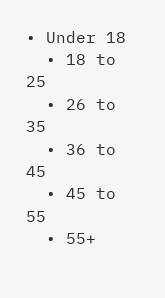• Under 18
  • 18 to 25
  • 26 to 35
  • 36 to 45
  • 45 to 55
  • 55+